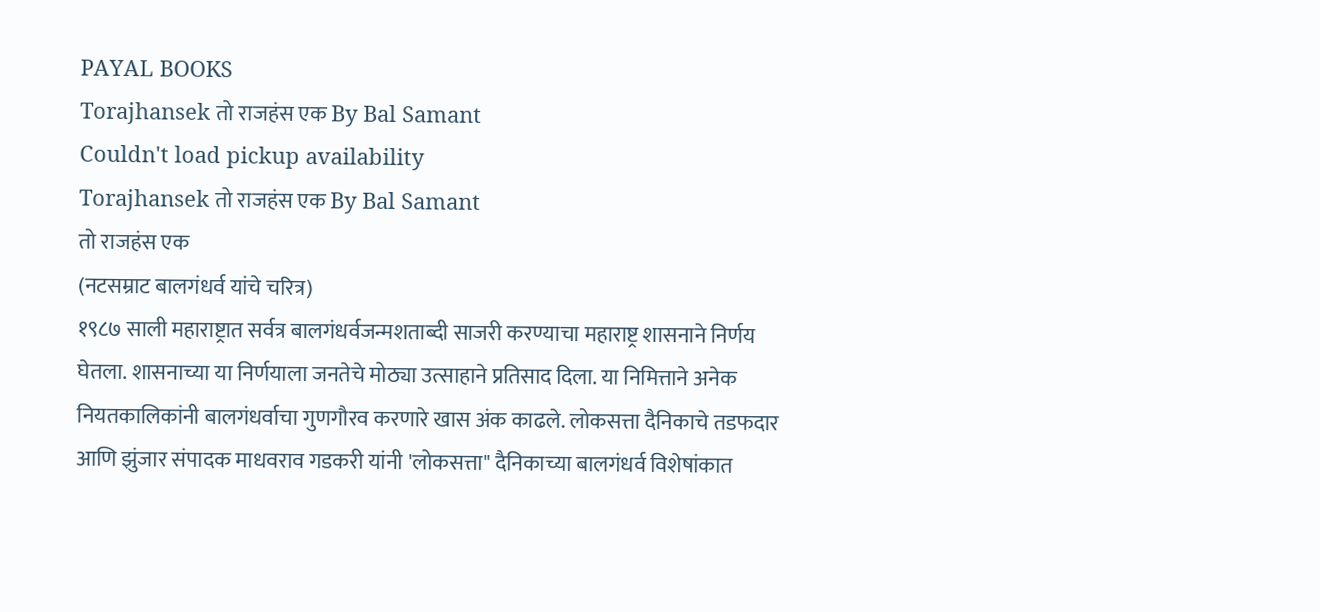PAYAL BOOKS
Torajhansek तो राजहंस एक By Bal Samant
Couldn't load pickup availability
Torajhansek तो राजहंस एक By Bal Samant
तो राजहंस एक
(नटसम्राट बालगंधर्व यांचे चरित्र)
१९८७ साली महाराष्ट्रात सर्वत्र बालगंधर्वजन्मशताब्दी साजरी करण्याचा महाराष्ट्र शासनाने निर्णय घेतला. शासनाच्या या निर्णयाला जनतेचे मोठ्या उत्साहाने प्रतिसाद दिला. या निमित्ताने अनेक नियतकालिकांनी बालगंधर्वाचा गुणगौरव करणारे खास अंक काढले. लोकसत्ता दैनिकाचे तडफदार आणि झुंजार संपादक माधवराव गडकरी यांनी 'लोकसत्ता" दैनिकाच्या बालगंधर्व विशेषांकात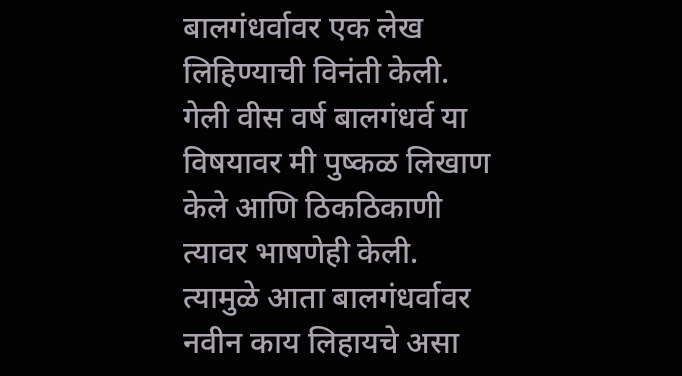बालगंधर्वावर एक लेख लिहिण्याची विनंती केली. गेली वीस वर्ष बालगंधर्व या विषयावर मी पुष्कळ लिखाण केले आणि ठिकठिकाणी त्यावर भाषणेही केली. त्यामुळे आता बालगंधर्वावर नवीन काय लिहायचे असा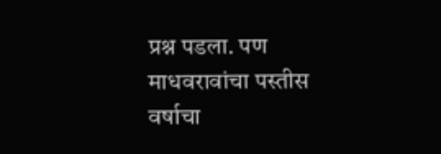प्रश्न पडला. पण माधवरावांचा पस्तीस वर्षाचा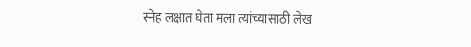स्नेह लक्षात घेता मला त्यांच्यासाठी लेख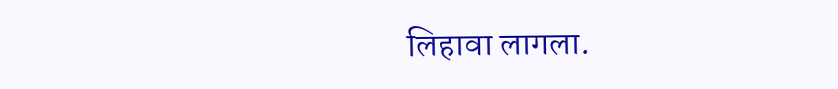लिहावा लागला.